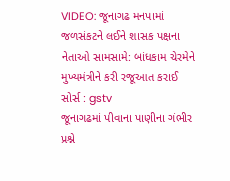VIDEO: જૂનાગઢ મનપામાં જળસંકટને લઈને શાસક પક્ષના નેતાઓ સામસામે: બાંધકામ ચેરમેને મુખ્યમંત્રીને કરી રજૂઆત કરાઈ
સોર્સ : gstv
જૂનાગઢમાં પીવાના પાણીના ગંભીર પ્રશ્ને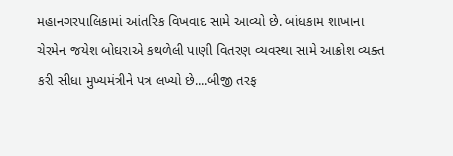મહાનગરપાલિકામાં આંતરિક વિખવાદ સામે આવ્યો છે. બાંધકામ શાખાના ચેરમેન જયેશ બોઘરાએ કથળેલી પાણી વિતરણ વ્યવસ્થા સામે આક્રોશ વ્યક્ત કરી સીધા મુખ્યમંત્રીને પત્ર લખ્યો છે....બીજી તરફ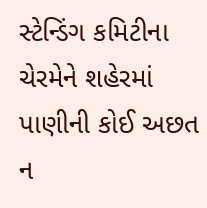સ્ટેન્ડિંગ કમિટીના ચેરમેને શહેરમાં પાણીની કોઈ અછત ન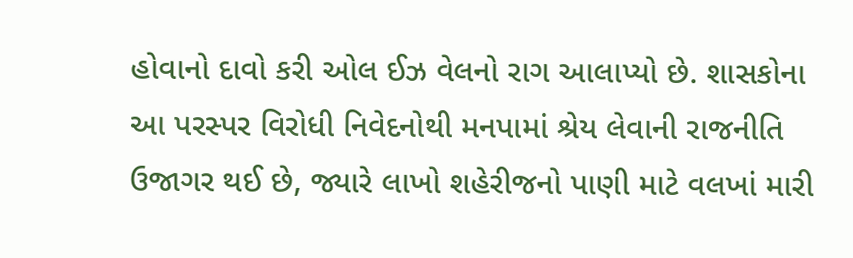હોવાનો દાવો કરી ઓલ ઈઝ વેલનો રાગ આલાપ્યો છે. શાસકોના આ પરસ્પર વિરોધી નિવેદનોથી મનપામાં શ્રેય લેવાની રાજનીતિ ઉજાગર થઈ છે, જ્યારે લાખો શહેરીજનો પાણી માટે વલખાં મારી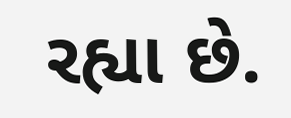રહ્યા છે.